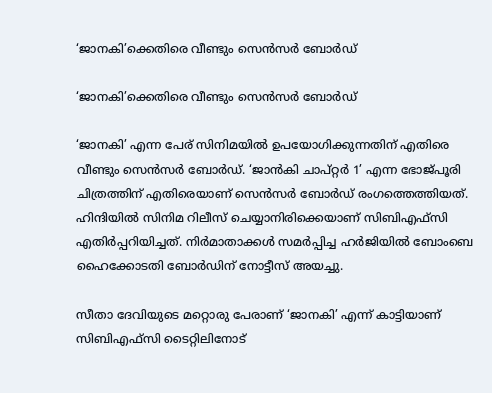‘ജാനകി’ക്കെതിരെ വീണ്ടും സെന്‍സര്‍ ബോര്‍ഡ്

‘ജാനകി’ക്കെതിരെ വീണ്ടും സെന്‍സര്‍ ബോര്‍ഡ്

‘ജാനകി’ എന്ന പേര് സിനിമയില്‍ ഉപയോഗിക്കുന്നതിന് എതിരെ വീണ്ടും സെന്‍സര്‍ ബോര്‍ഡ്. ‘ജാന്‍കി ചാപ്റ്റര്‍ 1’ എന്ന ഭോജ്പൂരി ചിത്രത്തിന് എതിരെയാണ് സെന്‍സര്‍ ബോര്‍ഡ് രംഗത്തെത്തിയത്. ഹിന്ദിയില്‍ സിനിമ റിലീസ് ചെയ്യാനിരിക്കെയാണ് സിബിഎഫ്‌സി എതിര്‍പ്പറിയിച്ചത്. നിര്‍മാതാക്കള്‍ സമര്‍പ്പിച്ച ഹര്‍ജിയില്‍ ബോംബെ ഹൈക്കോടതി ബോര്‍ഡിന് നോട്ടീസ് അയച്ചു.

സീതാ ദേവിയുടെ മറ്റൊരു പേരാണ് ‘ജാനകി’ എന്ന് കാട്ടിയാണ് സിബിഎഫ്‌സി ടൈറ്റിലിനോട്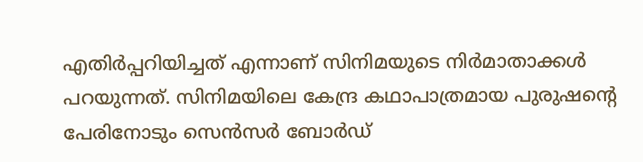എതിര്‍പ്പറിയിച്ചത് എന്നാണ് സിനിമയുടെ നിര്‍മാതാക്കള്‍ പറയുന്നത്. സിനിമയിലെ കേന്ദ്ര കഥാപാത്രമായ പുരുഷന്റെ പേരിനോടും സെന്‍സര്‍ ബോര്‍ഡ്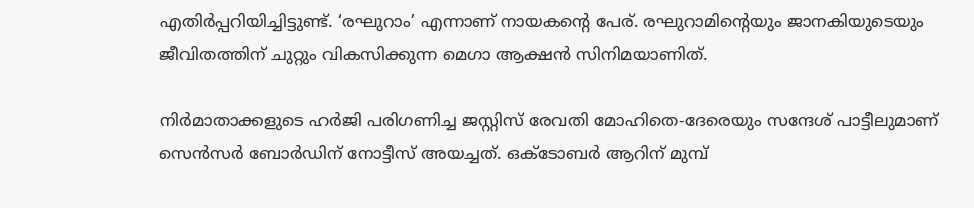എതിര്‍പ്പറിയിച്ചിട്ടുണ്ട്. ‘രഘുറാം’ എന്നാണ് നായകന്റെ പേര്. രഘുറാമിന്റെയും ജാനകിയുടെയും ജീവിതത്തിന് ചുറ്റും വികസിക്കുന്ന മെഗാ ആക്ഷന്‍ സിനിമയാണിത്.

നിര്‍മാതാക്കളുടെ ഹര്‍ജി പരിഗണിച്ച ജസ്റ്റിസ് രേവതി മോഹിതെ-ദേരെയും സന്ദേശ് പാട്ടീലുമാണ് സെന്‍സര്‍ ബോര്‍ഡിന് നോട്ടീസ് അയച്ചത്. ഒക്ടോബര്‍ ആറിന് മുമ്പ്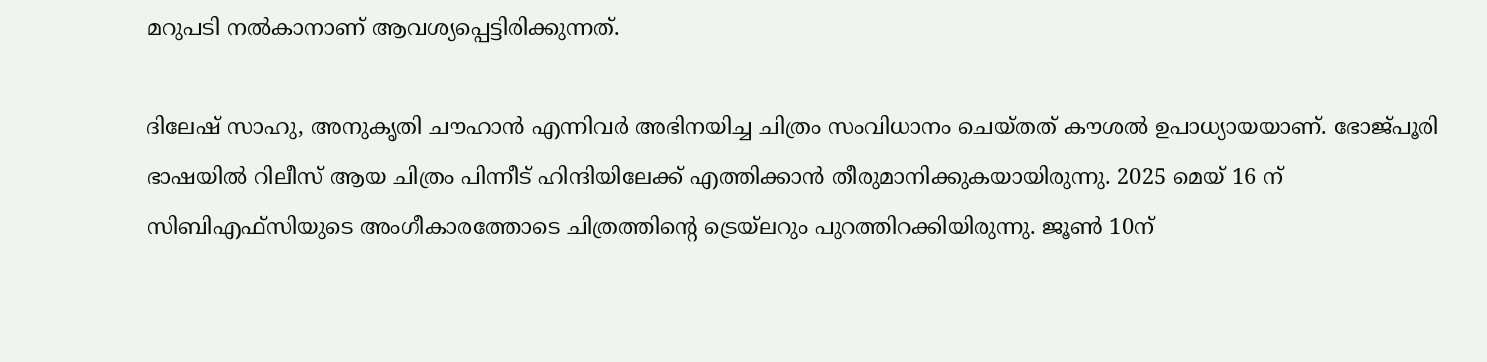മറുപടി നല്‍കാനാണ് ആവശ്യപ്പെട്ടിരിക്കുന്നത്.

ദിലേഷ് സാഹു, അനുകൃതി ചൗഹാന്‍ എന്നിവര്‍ അഭിനയിച്ച ചിത്രം സംവിധാനം ചെയ്തത് കൗശല്‍ ഉപാധ്യായയാണ്. ഭോജ്പൂരി ഭാഷയില്‍ റിലീസ് ആയ ചിത്രം പിന്നീട് ഹിന്ദിയിലേക്ക് എത്തിക്കാന്‍ തീരുമാനിക്കുകയായിരുന്നു. 2025 മെയ് 16 ന് സിബിഎഫ്‌സിയുടെ അംഗീകാരത്തോടെ ചിത്രത്തിന്റെ ട്രെയ്‌ലറും പുറത്തിറക്കിയിരുന്നു. ജൂണ്‍ 10ന്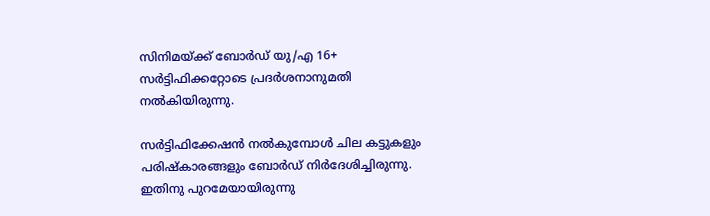സിനിമയ്ക്ക് ബോര്‍ഡ് യു/എ 16+ സര്‍ട്ടിഫിക്കറ്റോടെ പ്രദര്‍ശനാനുമതി നല്‍കിയിരുന്നു.

സര്‍ട്ടിഫിക്കേഷന്‍ നല്‍കുമ്പോള്‍ ചില കട്ടുകളും പരിഷ്‌കാരങ്ങളും ബോര്‍ഡ് നിര്‍ദേശിച്ചിരുന്നു. ഇതിനു പുറമേയായിരുന്നു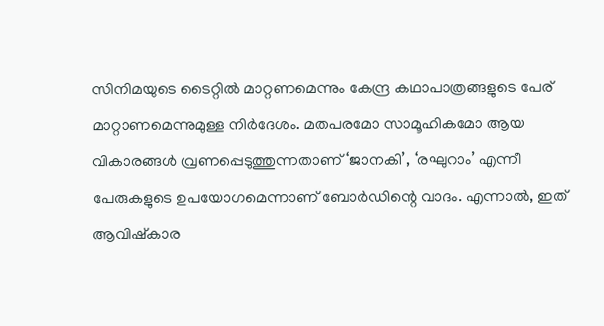സിനിമയുടെ ടൈറ്റില്‍ മാറ്റണമെന്നും കേന്ദ്ര കഥാപാത്രങ്ങളുടെ പേര് മാറ്റാണമെന്നുമുള്ള നിര്‍ദേശം. മതപരമോ സാമൂഹികമോ ആയ വികാരങ്ങള്‍ വ്രണപ്പെടുത്തുന്നതാണ് ‘ജാനകി’, ‘രഘുറാം’ എന്നീ പേരുകളുടെ ഉപയോഗമെന്നാണ് ബോര്‍ഡിന്റെ വാദം. എന്നാല്‍, ഇത് ആവിഷ്‌കാര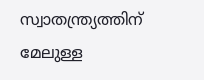സ്വാതന്ത്ര്യത്തിന് മേലുള്ള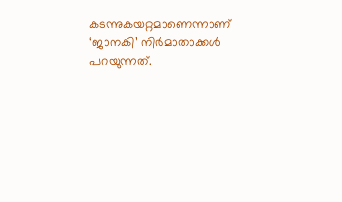കടന്നുകയറ്റമാണെന്നാണ് ‘ജാനകി’ നിര്‍മാതാക്കള്‍ പറയുന്നത്.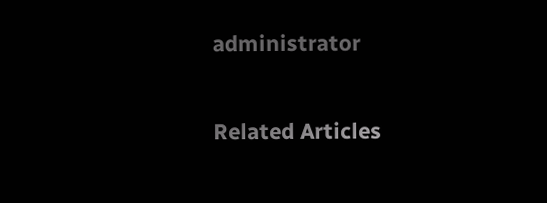administrator

Related Articles